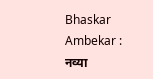Bhaskar Ambekar : नव्या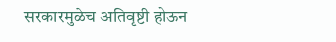सरकारमुळेच अतिवृष्टी होऊन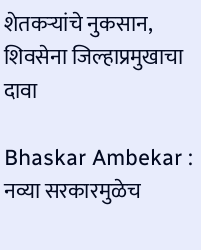शेतकऱ्यांचे नुकसान, शिवसेना जिल्हाप्रमुखाचा दावा

Bhaskar Ambekar : नव्या सरकारमुळेच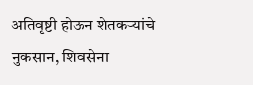अतिवृष्टी होऊन शेतकऱ्यांचे नुकसान, शिवसेना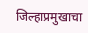जिल्हाप्रमुखाचा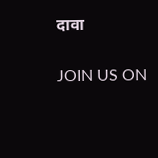दावा

JOIN US ON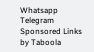Whatsapp
Telegram
Sponsored Links by Taboola